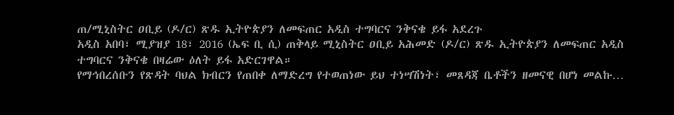ጠ/ሚኒስትር ዐቢይ (ዶ/ር) ጽዱ ኢትዮጵያን ለመፍጠር አዲስ ተግባርና ንቅናቄ ይፋ አደረጉ
አዲስ አበባ፣ ሚያዝያ 18፣ 2016 (ኤፍ ቢ ሲ) ጠቅላይ ሚኒስትር ዐቢይ አሕመድ (ዶ/ር) ጽዱ ኢትዮጵያን ለመፍጠር አዲስ ተግባርና ንቅናቄ በዛሬው ዕለት ይፋ አድርገዋል።
የማኅበረሰቡን የጽዳት ባህል ክብርን የጠበቀ ለማድረግ የተወጠነው ይህ ተነሣሽነት፣ መጸዳጃ ቤቶችን ዘመናዊ በሆነ መልኩ…